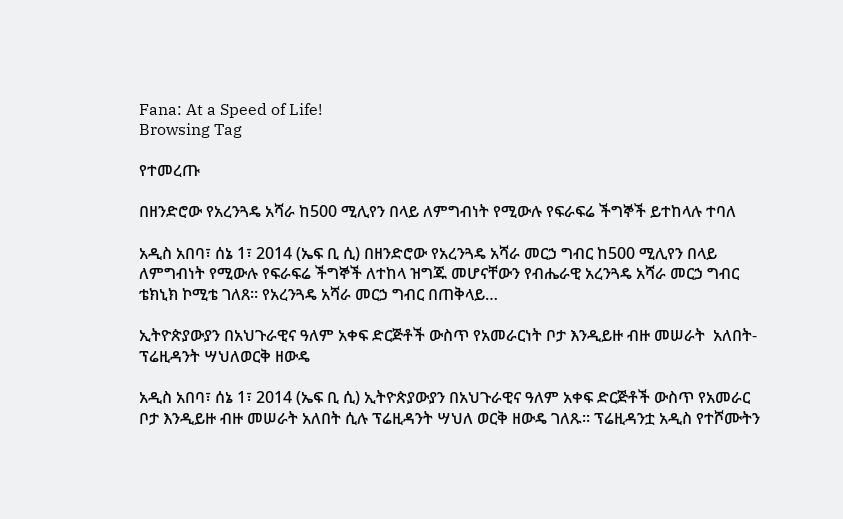Fana: At a Speed of Life!
Browsing Tag

የተመረጡ

በዘንድሮው የአረንጓዴ አሻራ ከ500 ሚሊየን በላይ ለምግብነት የሚውሉ የፍራፍሬ ችግኞች ይተከላሉ ተባለ

አዲስ አበባ፣ ሰኔ 1፣ 2014 (ኤፍ ቢ ሲ) በዘንድሮው የአረንጓዴ አሻራ መርኃ ግብር ከ500 ሚሊየን በላይ ለምግብነት የሚውሉ የፍራፍሬ ችግኞች ለተከላ ዝግጁ መሆናቸውን የብሔራዊ አረንጓዴ አሻራ መርኃ ግብር ቴክኒክ ኮሚቴ ገለጸ። የአረንጓዴ አሻራ መርኃ ግብር በጠቅላይ…

ኢትዮጵያውያን በአህጉራዊና ዓለም አቀፍ ድርጅቶች ውስጥ የአመራርነት ቦታ እንዲይዙ ብዙ መሠራት  አለበት- ፕሬዚዳንት ሣህለወርቅ ዘውዴ

አዲስ አበባ፣ ሰኔ 1፣ 2014 (ኤፍ ቢ ሲ) ኢትዮጵያውያን በአህጉራዊና ዓለም አቀፍ ድርጅቶች ውስጥ የአመራር ቦታ እንዲይዙ ብዙ መሠራት አለበት ሲሉ ፕሬዚዳንት ሣህለ ወርቅ ዘውዴ ገለጹ፡፡ ፕሬዚዳንቷ አዲስ የተሾሙትን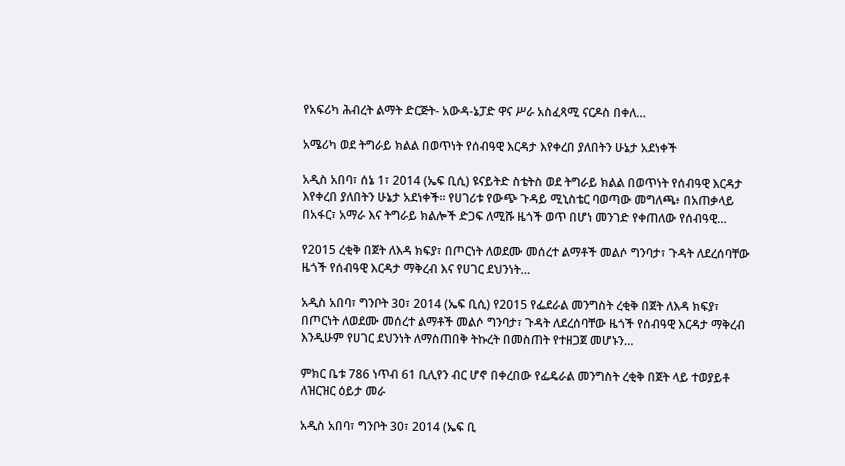የአፍሪካ ሕብረት ልማት ድርጅት- አውዳ-ኔፓድ ዋና ሥራ አስፈጻሚ ናርዶስ በቀለ…

አሜሪካ ወደ ትግራይ ክልል በወጥነት የሰብዓዊ እርዳታ እየቀረበ ያለበትን ሁኔታ አደነቀች

አዲስ አበባ፣ ሰኔ 1፣ 2014 (ኤፍ ቢሲ) ዩናይትድ ስቴትስ ወደ ትግራይ ክልል በወጥነት የሰብዓዊ እርዳታ እየቀረበ ያለበትን ሁኔታ አደነቀች። የሀገሪቱ የውጭ ጉዳይ ሚኒስቴር ባወጣው መግለጫ፥ በአጠቃላይ በአፋር፣ አማራ እና ትግራይ ክልሎች ድጋፍ ለሚሹ ዜጎች ወጥ በሆነ መንገድ የቀጠለው የሰብዓዊ…

የ2015 ረቂቅ በጀት ለእዳ ክፍያ፣ በጦርነት ለወደሙ መሰረተ ልማቶች መልሶ ግንባታ፣ ጉዳት ለደረሰባቸው ዜጎች የሰብዓዊ እርዳታ ማቅረብ እና የሀገር ደህንነት…

አዲስ አበባ፣ ግንቦት 30፣ 2014 (ኤፍ ቢሲ) የ2015 የፌደራል መንግስት ረቂቅ በጀት ለእዳ ክፍያ፣ በጦርነት ለወደሙ መሰረተ ልማቶች መልሶ ግንባታ፣ ጉዳት ለደረሰባቸው ዜጎች የሰብዓዊ እርዳታ ማቅረብ እንዲሁም የሀገር ደህንነት ለማስጠበቅ ትኩረት በመስጠት የተዘጋጀ መሆኑን…

ምክር ቤቱ 786 ነጥብ 61 ቢሊየን ብር ሆኖ በቀረበው የፌዴራል መንግስት ረቂቅ በጀት ላይ ተወያይቶ ለዝርዝር ዕይታ መራ

አዲስ አበባ፣ ግንቦት 30፣ 2014 (ኤፍ ቢ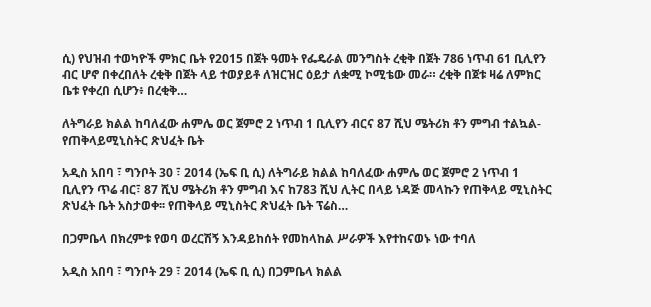ሲ) የህዝብ ተወካዮች ምክር ቤት የ2015 በጀት ዓመት የፌዴራል መንግስት ረቂቅ በጀት 786 ነጥብ 61 ቢሊየን ብር ሆኖ በቀረበለት ረቂቅ በጀት ላይ ተወያይቶ ለዝርዝር ዕይታ ለቋሚ ኮሚቴው መራ። ረቂቅ በጀቱ ዛሬ ለምክር ቤቱ የቀረበ ሲሆን፥ በረቂቅ…

ለትግራይ ክልል ከባለፈው ሐምሌ ወር ጀምሮ 2 ነጥብ 1 ቢሊየን ብርና 87 ሺህ ሜትሪክ ቶን ምግብ ተልኳል- የጠቅላይሚኒስትር ጽህፈት ቤት

አዲስ አበባ ፣ ግንቦት 30 ፣ 2014 (ኤፍ ቢ ሲ) ለትግራይ ክልል ከባለፈው ሐምሌ ወር ጀምሮ 2 ነጥብ 1 ቢሊየን ጥሬ ብር፣ 87 ሺህ ሜትሪክ ቶን ምግብ እና ከ783 ሺህ ሊትር በላይ ነዳጅ መላኩን የጠቅላይ ሚኒስትር ጽህፈት ቤት አስታወቀ፡፡ የጠቅላይ ሚኒስትር ጽህፈት ቤት ፕሬስ…

በጋምቤላ በክረምቱ የወባ ወረርሽኝ እንዳይከሰት የመከላከል ሥራዎች እየተከናወኑ ነው ተባለ

አዲስ አበባ ፣ ግንቦት 29 ፣ 2014 (ኤፍ ቢ ሲ) በጋምቤላ ክልል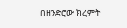በዘንድሮው ክረምት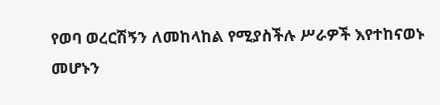የወባ ወረርሽኝን ለመከላከል የሚያስችሉ ሥራዎች እየተከናወኑ መሆኑን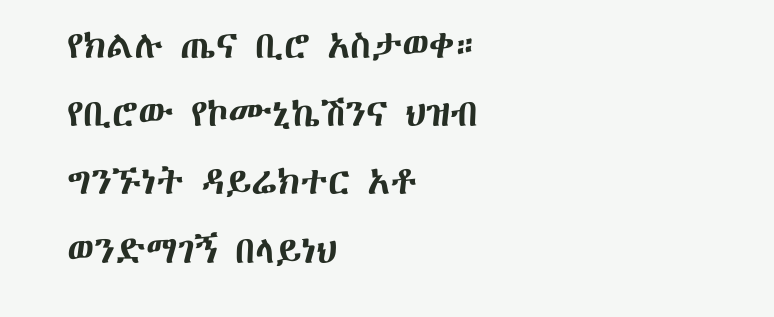የክልሉ ጤና ቢሮ አስታወቀ። የቢሮው የኮሙኒኬሽንና ህዝብ ግንኙነት ዳይሬክተር አቶ ወንድማገኝ በላይነህ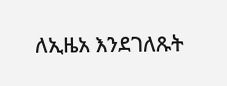ለኢዜአ እንደገለጹት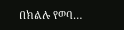በክልሉ የወባ…